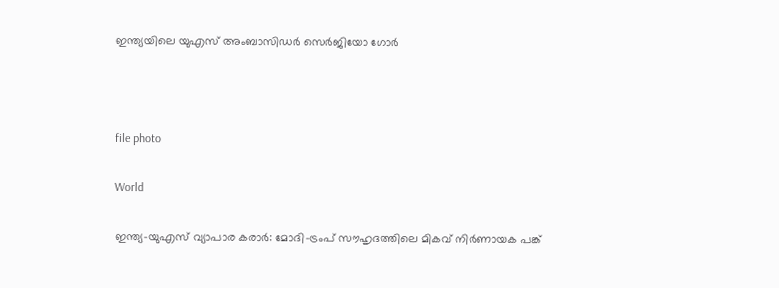ഇന്ത്യയിലെ യുഎസ് അംബാസിഡർ സെർജിയോ ഗോർ



file photo

World

ഇന്ത്യ-യുഎസ് വ്യാപാര കരാർ: മോദി-ട്രംപ് സൗഹൃദത്തിലെ മികവ് നിർണായക പങ്ക്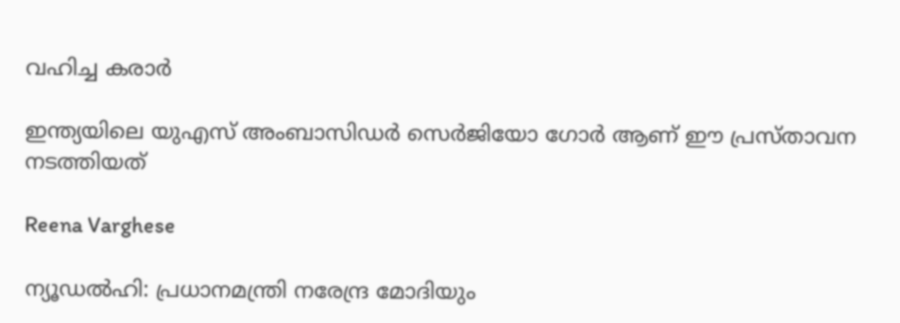വഹിച്ച കരാർ

ഇന്ത്യയിലെ യുഎസ് അംബാസിഡർ സെർജിയോ ഗോർ ആണ് ഈ പ്രസ്താവന നടത്തിയത്

Reena Varghese

ന്യൂഡൽഹി: പ്രധാനമന്ത്രി നരേന്ദ്ര മോദിയും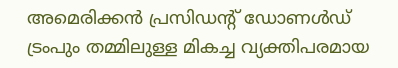അമെരിക്കൻ പ്രസിഡന്‍റ് ഡോണൾഡ് ട്രംപും തമ്മിലുള്ള മികച്ച വ്യക്തിപരമായ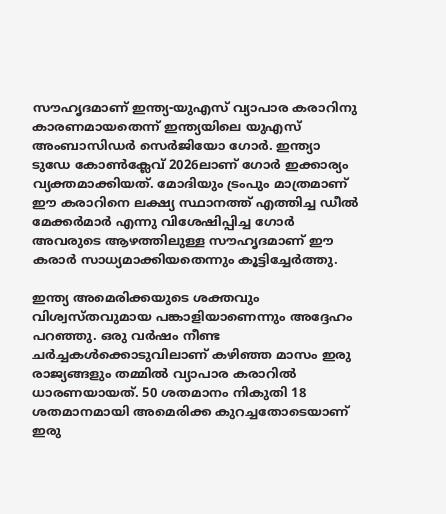സൗഹൃദമാണ് ഇന്ത്യ-യുഎസ് വ്യാപാര കരാറിനു കാരണമായതെന്ന് ഇന്ത്യയിലെ യുഎസ് അംബാസിഡർ സെർജിയോ ഗോർ. ഇന്ത്യാ ടുഡേ കോൺക്ലേവ് 2026ലാണ് ഗോർ ഇക്കാര്യം വ്യക്തമാക്കിയത്. മോദിയും ട്രംപും മാത്രമാണ് ഈ കരാറിനെ ലക്ഷ്യ സ്ഥാനത്ത് എത്തിച്ച ഡീൽ മേക്കർമാർ എന്നു വിശേഷിപ്പിച്ച ഗോർ അവരുടെ ആഴത്തിലുള്ള സൗഹൃദമാണ് ഈ കരാർ സാധ്യമാക്കിയതെന്നും കൂട്ടിച്ചേർത്തു.

ഇന്ത്യ അമെരിക്കയുടെ ശക്തവും വിശ്വസ്തവുമായ പങ്കാളിയാണെന്നും അദ്ദേഹം പറഞ്ഞു. ഒരു വർഷം നീണ്ട ചർച്ചകൾക്കൊടുവിലാണ് കഴിഞ്ഞ മാസം ഇരു രാജ്യങ്ങളും തമ്മിൽ വ്യാപാര കരാറിൽ ധാരണയായത്. 50 ശതമാനം നികുതി 18 ശതമാനമായി അമെരിക്ക കുറച്ചതോടെയാണ് ഇരു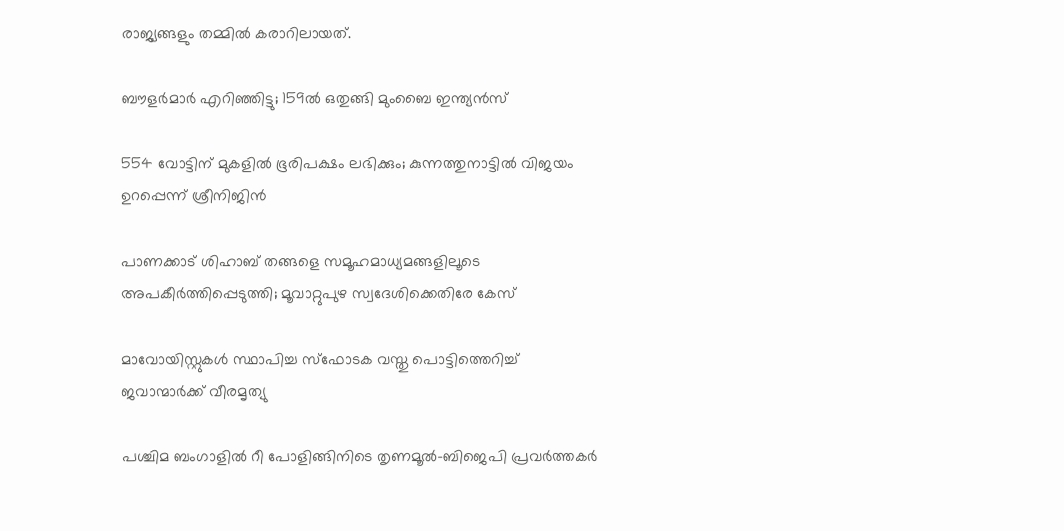രാജ്യങ്ങളും തമ്മിൽ കരാറിലായത്.

ബൗളർമാർ എറിഞ്ഞിട്ടു; 159ൽ ഒതുങ്ങി മുംബൈ ഇന്ത‍്യൻസ്

554 വോട്ടിന് മുകളിൽ ഭൂരിപക്ഷം ലഭിക്കും; കുന്നത്തുനാട്ടിൽ വിജയം ഉറപ്പെന്ന് ശ്രീനിജിൻ

പാണക്കാട് ശിഹാബ് തങ്ങളെ സമൂഹമാധ‍്യമങ്ങളിലൂടെ അപകീർത്തിപ്പെടുത്തി; മൂവാറ്റുപുഴ സ്വദേശിക്കെതിരേ കേസ്

മാവോയിസ്റ്റുകൾ സ്ഥാപിച്ച സ്ഫോടക വസ്തു പൊട്ടിത്തെറിച്ച് ജവാന്മാർക്ക് വീരമൃത‍്യു

പശ്ചിമ ബംഗാളിൽ റീ പോളിങ്ങിനിടെ തൃണമൂൽ-ബിജെപി പ്രവർത്തകർ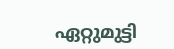ഏറ്റുമുട്ടി